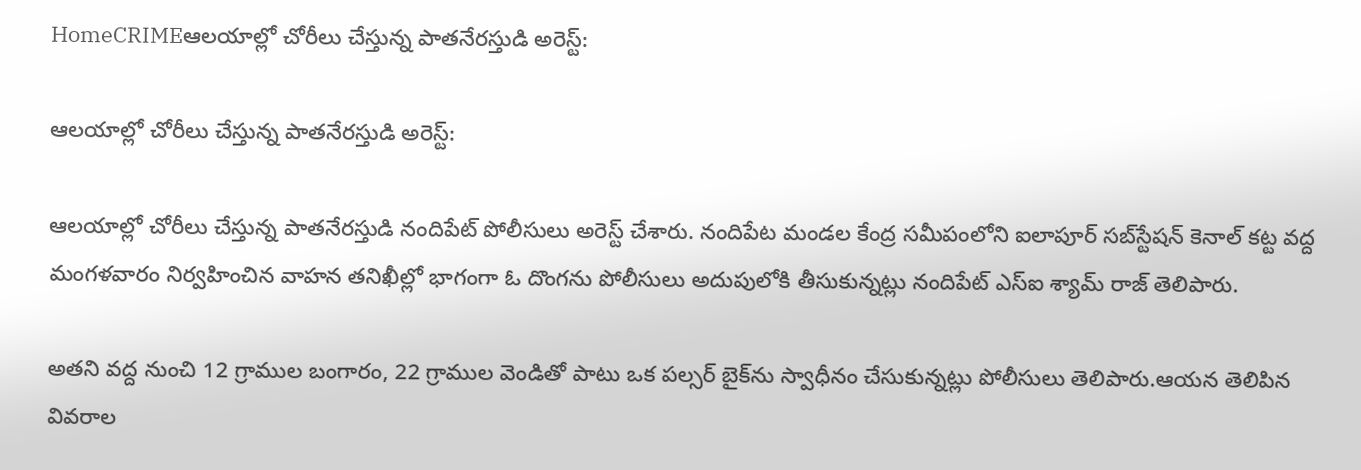HomeCRIMEఆలయాల్లో చోరీలు చేస్తున్న పాతనేరస్తుడి అరెస్ట్:

ఆలయాల్లో చోరీలు చేస్తున్న పాతనేరస్తుడి అరెస్ట్:

ఆలయాల్లో చోరీలు చేస్తున్న పాతనేరస్తుడి నందిపేట్ పోలీసులు అరెస్ట్ చేశారు. నందిపేట మండల కేంద్ర సమీపంలోని ఐలాపూర్ సబ్‌స్టేషన్ కెనాల్ కట్ట వద్ద మంగళవారం నిర్వహించిన వాహన తనిఖీల్లో భాగంగా ఓ దొంగను పోలీసులు అదుపులోకి తీసుకున్నట్లు నందిపేట్ ఎస్ఐ శ్యామ్ రాజ్ తెలిపారు.

అతని వద్ద నుంచి 12 గ్రాముల బంగారం, 22 గ్రాముల వెండితో పాటు ఒక పల్సర్ బైక్‌ను స్వాధీనం చేసుకున్నట్లు పోలీసులు తెలిపారు.ఆయన తెలిపిన వివరాల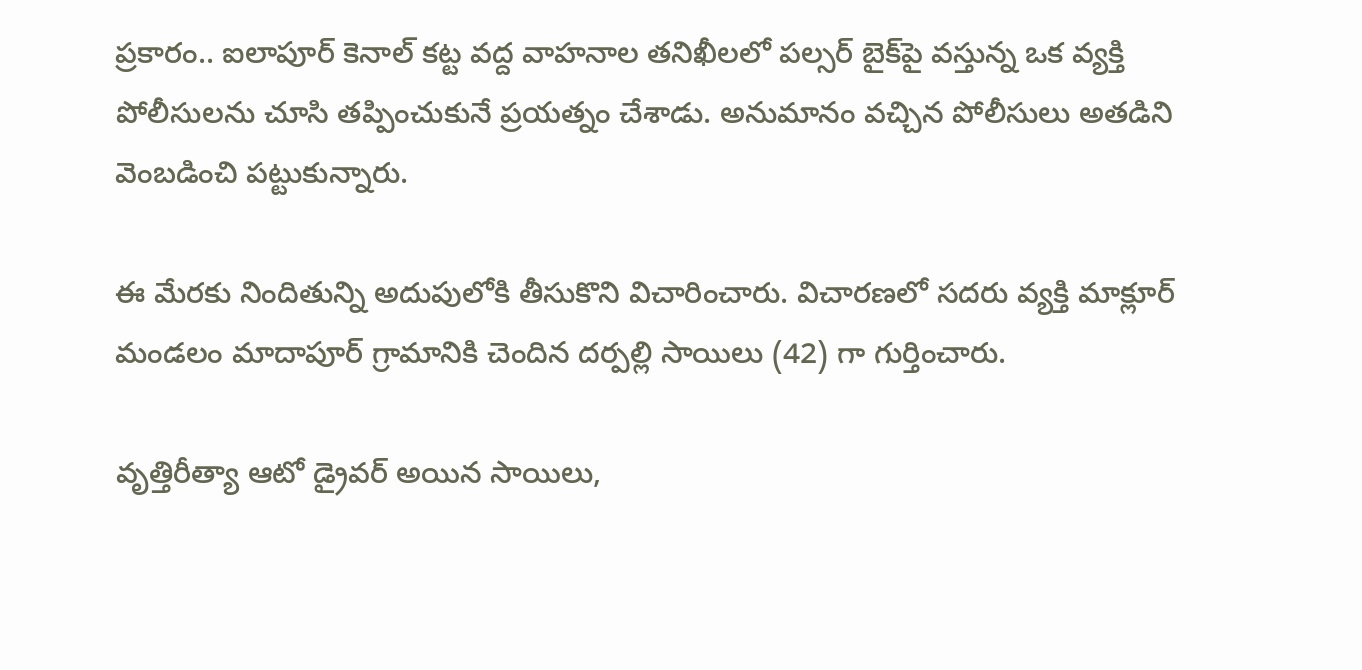ప్రకారం.. ఐలాపూర్ కెనాల్ కట్ట వద్ద వాహనాల తనిఖీలలో పల్సర్ బైక్‌పై వస్తున్న ఒక వ్యక్తి పోలీసులను చూసి తప్పించుకునే ప్రయత్నం చేశాడు. అనుమానం వచ్చిన పోలీసులు అతడిని వెంబడించి పట్టుకున్నారు.

ఈ మేరకు నిందితున్ని అదుపులోకి తీసుకొని విచారించారు. విచారణలో సదరు వ్యక్తి మాక్లూర్ మండలం మాదాపూర్ గ్రామానికి చెందిన దర్పల్లి సాయిలు (42) గా గుర్తించారు.

వృత్తిరీత్యా ఆటో డ్రైవర్ అయిన సాయిలు,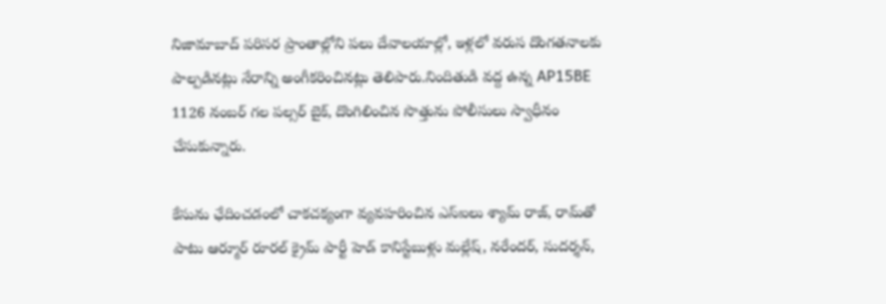నిజామాబాద్ పరిసర ప్రాంతాల్లోని పలు దేవాలయాల్లో, ఇళ్లలో వరుస దొంగతనాలకు పాల్పడినట్లు నేరాన్ని అంగీకరించినట్లు తెలిపారు.నిందితుడి వద్ద ఉన్న AP15BE 1126 నంబర్ గల పల్సర్ బైక్, దొంగిలించిన సొత్తును పోలీసులు స్వాధీనం చేసుకున్నారు.

కేసును ఛేదించడంలో చాకచక్యంగా వ్యవహరించిన ఎస్‌ఐలు శ్యామ్ రాజ్, రామ్‌తో పాటు ఆర్మూర్ రూరల్ క్రైమ్ పార్టీ హెడ్ కానిస్టేబుళ్లు మల్లేష్, నరేందర్, సుదర్శన్,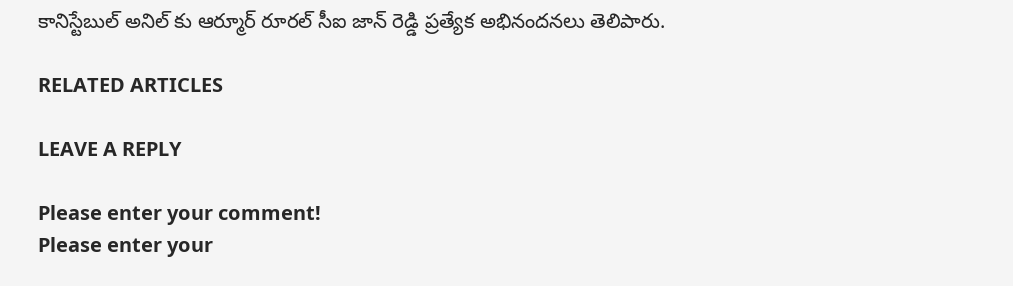కానిస్టేబుల్ అనిల్ కు ఆర్మూర్ రూరల్ సీఐ జాన్ రెడ్డి ప్రత్యేక అభినందనలు తెలిపారు.

RELATED ARTICLES

LEAVE A REPLY

Please enter your comment!
Please enter your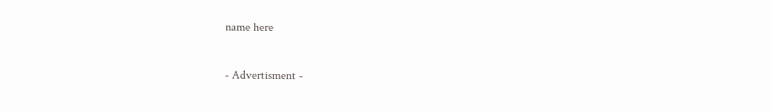name here

- Advertisment -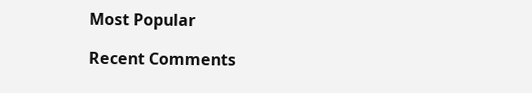Most Popular

Recent Comments